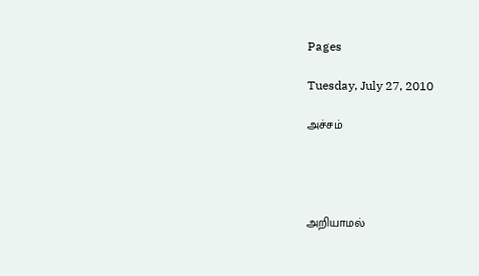Pages

Tuesday, July 27, 2010

அச்சம்




அறியாமல்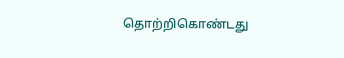தொற்றிகொண்டது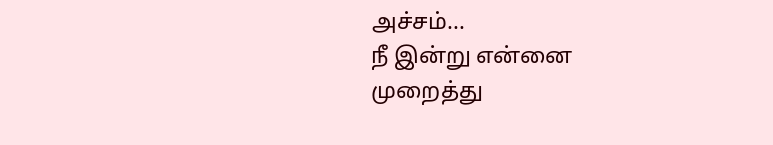அச்சம்...
நீ இன்று என்னை
முறைத்து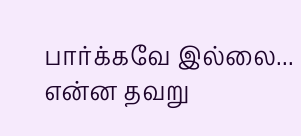பார்க்கவே இல்லை...
என்ன தவறு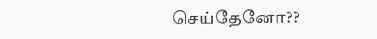செய்தேனோ??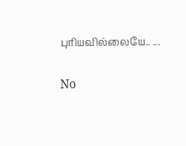புரியவில்லையே.. ...

No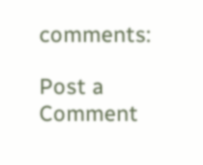comments:

Post a Comment